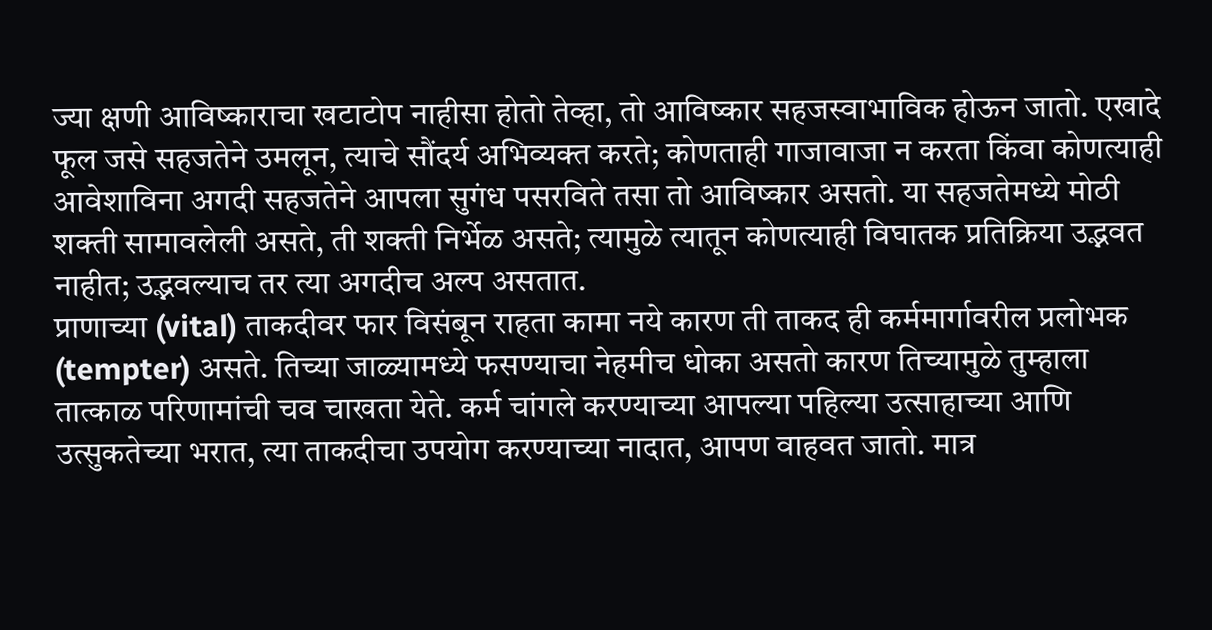ज्या क्षणी आविष्काराचा खटाटोप नाहीसा होतो तेव्हा, तो आविष्कार सहजस्वाभाविक होऊन जातो. एखादे फूल जसे सहजतेने उमलून, त्याचे सौंदर्य अभिव्यक्त करते; कोणताही गाजावाजा न करता किंवा कोणत्याही आवेशाविना अगदी सहजतेने आपला सुगंध पसरविते तसा तो आविष्कार असतो. या सहजतेमध्ये मोठी शक्ती सामावलेली असते, ती शक्ती निर्भेळ असते; त्यामुळे त्यातून कोणत्याही विघातक प्रतिक्रिया उद्भवत नाहीत; उद्भवल्याच तर त्या अगदीच अल्प असतात.
प्राणाच्या (vital) ताकदीवर फार विसंबून राहता कामा नये कारण ती ताकद ही कर्ममार्गावरील प्रलोभक (tempter) असते. तिच्या जाळ्यामध्ये फसण्याचा नेहमीच धोका असतो कारण तिच्यामुळे तुम्हाला तात्काळ परिणामांची चव चाखता येते. कर्म चांगले करण्याच्या आपल्या पहिल्या उत्साहाच्या आणि उत्सुकतेच्या भरात, त्या ताकदीचा उपयोग करण्याच्या नादात, आपण वाहवत जातो. मात्र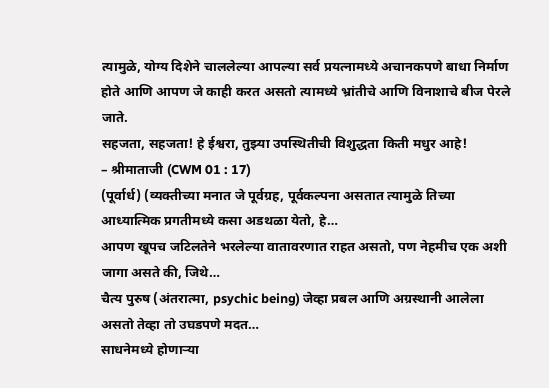त्यामुळे, योग्य दिशेने चाललेल्या आपल्या सर्व प्रयत्नामध्ये अचानकपणे बाधा निर्माण होते आणि आपण जे काही करत असतो त्यामध्ये भ्रांतीचे आणि विनाशाचे बीज पेरले जाते.
सहजता, सहजता! हे ईश्वरा, तुझ्या उपस्थितीची विशुद्धता किती मधुर आहे!
– श्रीमाताजी (CWM 01 : 17)
(पूर्वार्ध) (व्यक्तीच्या मनात जे पूर्वग्रह, पूर्वकल्पना असतात त्यामुळे तिच्या आध्यात्मिक प्रगतीमध्ये कसा अडथळा येतो, हे…
आपण खूपच जटिलतेने भरलेल्या वातावरणात राहत असतो, पण नेहमीच एक अशी जागा असते की, जिथे…
चैत्य पुरुष (अंतरात्मा, psychic being) जेव्हा प्रबल आणि अग्रस्थानी आलेला असतो तेव्हा तो उघडपणे मदत…
साधनेमध्ये होणाऱ्या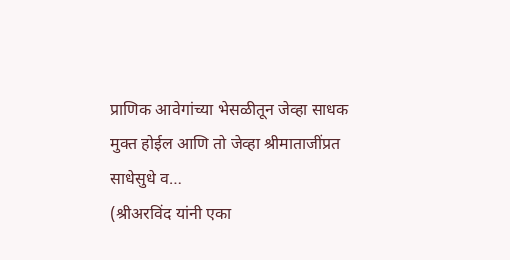प्राणिक आवेगांच्या भेसळीतून जेव्हा साधक मुक्त होईल आणि तो जेव्हा श्रीमाताजींप्रत साधेसुधे व…
(श्रीअरविंद यांनी एका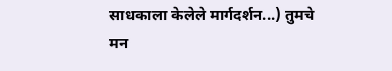साधकाला केलेले मार्गदर्शन...) तुमचे मन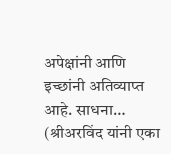अपेक्षांनी आणि इच्छांनी अतिव्याप्त आहे. साधना…
(श्रीअरविंद यांनी एका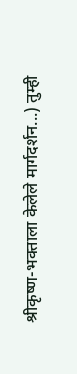श्रीकृष्ण-भक्ताला केलेले मार्गदर्शन...) तुम्ही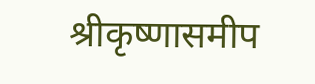श्रीकृष्णासमीप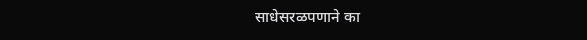साधेसरळपणाने का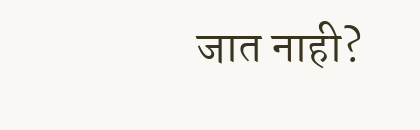जात नाही?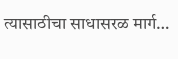त्यासाठीचा साधासरळ मार्ग…